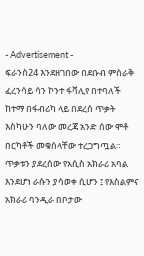- Advertisement -
ፍራንስ24 እንደዘገበው በደቡብ ምስራቅ ፈረንሳይ ሳን ኮንተ ፋቫሊየ በተባለች ከተማ በፋብሪካ ላይ በደረሰ ጥቃት እስካሁን ባለው መረጃ አንድ ሰው ሞቶ በርካቶች መቁሰላቸው ተረጋግጧል። ጥቃቱን ያደረሰው የአሲስ አክራሪ አባል እንደሆነ ራሱን ያሳወቀ ሲሆን ፤ የእስልምና አክራሪ ባንዲራ በቦታው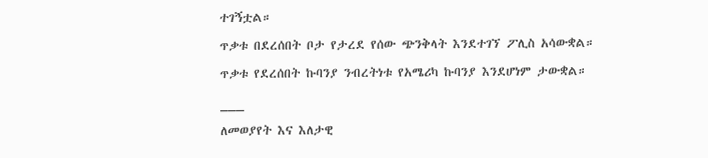ተገኝቷል።
ጥቃቱ በደረሰበት ቦታ የታረደ የሰው ጭንቅላት እንደተገኘ ፖሊስ አሳውቋል።
ጥቃቱ የደረሰበት ኩባንያ ንብረትነቱ የአሜሪካ ኩባንያ እንደሆነም ታውቋል።
___
ለመወያየት እና እለታዊ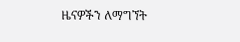ዜናዎችን ለማግኘት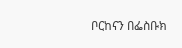ቦርከናን በፌስቡክ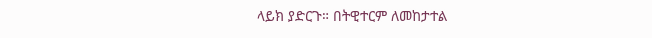ላይክ ያድርጉ። በትዊተርም ለመከታተል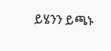ይሄንን ይጫኑ